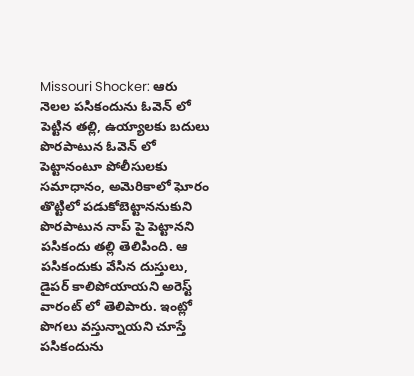Missouri Shocker: ఆరు నెలల పసికందును ఓవెన్ లో పెట్టిన తల్లి, ఉయ్యాలకు బదులు పొరపాటున ఓవెన్ లో పెట్టానంటూ పోలీసులకు సమాధానం, అమెరికాలో ఘోరం
తొట్టిలో పడుకోబెట్టాననుకుని పొరపాటున నాప్ పై పెట్టానని పసికందు తల్లి తెలిపింది. ఆ పసికందుకు వేసిన దుస్తులు, డైపర్ కాలిపోయాయని అరెస్ట్ వారంట్ లో తెలిపారు. ఇంట్లో పొగలు వస్తున్నాయని చూస్తే పసికందును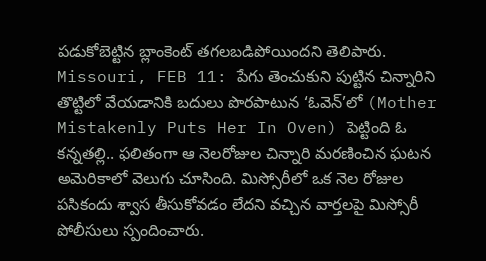పడుకోబెట్టిన బ్లాంకెంట్ తగలబడిపోయిందని తెలిపారు.
Missouri, FEB 11: పేగు తెంచుకుని పుట్టిన చిన్నారిని తొట్టిలో వేయడానికి బదులు పొరపాటున ‘ఓవెన్’లో (Mother Mistakenly Puts Her In Oven) పెట్టింది ఓ కన్నతల్లి.. ఫలితంగా ఆ నెలరోజుల చిన్నారి మరణించిన ఘటన అమెరికాలో వెలుగు చూసింది. మిస్సోరీలో ఒక నెల రోజుల పసికందు శ్వాస తీసుకోవడం లేదని వచ్చిన వార్తలపై మిస్సోరీ పోలీసులు స్పందించారు.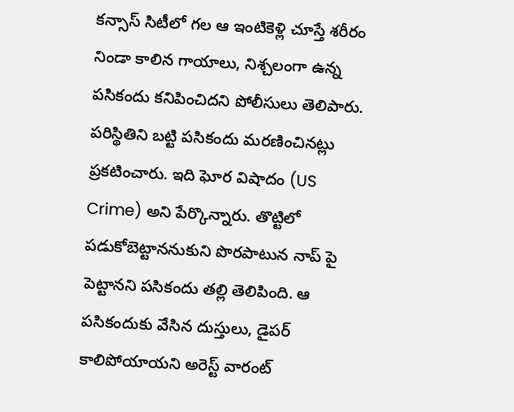కన్సాస్ సిటీలో గల ఆ ఇంటికెళ్లి చూస్తే శరీరం నిండా కాలిన గాయాలు, నిశ్చలంగా ఉన్న పసికందు కనిపించిదని పోలీసులు తెలిపారు. పరిస్థితిని బట్టి పసికందు మరణించినట్లు ప్రకటించారు. ఇది ఘోర విషాదం (US Crime) అని పేర్కొన్నారు. తొట్టిలో పడుకోబెట్టాననుకుని పొరపాటున నాప్ పై పెట్టానని పసికందు తల్లి తెలిపింది. ఆ పసికందుకు వేసిన దుస్తులు, డైపర్ కాలిపోయాయని అరెస్ట్ వారంట్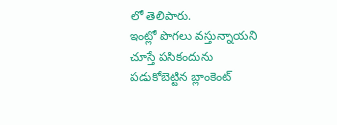లో తెలిపారు.
ఇంట్లో పొగలు వస్తున్నాయని చూస్తే పసికందును పడుకోబెట్టిన బ్లాంకెంట్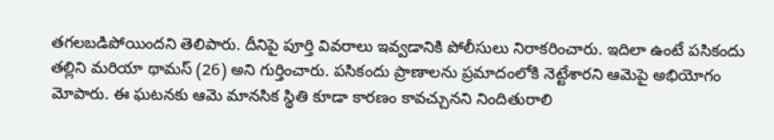తగలబడిపోయిందని తెలిపారు. దీనిపై పూర్తి వివరాలు ఇవ్వడానికి పోలీసులు నిరాకరించారు. ఇదిలా ఉంటే పసికందు తల్లిని మరియా థామస్ (26) అని గుర్తించారు. పసికందు ప్రాణాలను ప్రమాదంలోకి నెట్టేశారని ఆమెపై అభియోగం మోపారు. ఈ ఘటనకు ఆమె మానసిక స్థితి కూడా కారణం కావచ్చునని నిందితురాలి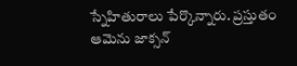స్నేహితురాలు పేర్కొన్నారు. ప్రస్తుతం ఆమెను జాక్సన్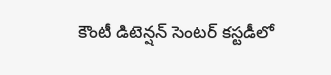కౌంటీ డిటెన్షన్ సెంటర్ కస్టడీలో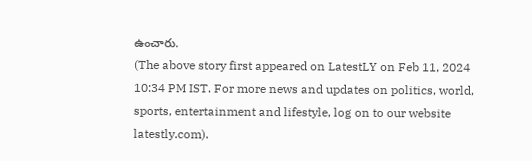ఉంచారు.
(The above story first appeared on LatestLY on Feb 11, 2024 10:34 PM IST. For more news and updates on politics, world, sports, entertainment and lifestyle, log on to our website latestly.com).